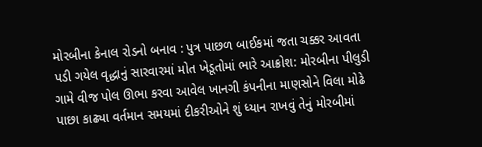મોરબીના કેનાલ રોડનો બનાવ : પુત્ર પાછળ બાઈકમાં જતા ચક્કર આવતા પડી ગયેલ વૃદ્ધાનું સારવારમાં મોત ખેડૂતોમાં ભારે આક્રોશ: મોરબીના પીલુડી ગામે વીજ પોલ ઊભા કરવા આવેલ ખાનગી કંપનીના માણસોને વિલા મોઢે પાછા કાઢ્યા વર્તમાન સમયમાં દીકરીઓને શું ધ્યાન રાખવું તેનું મોરબીમાં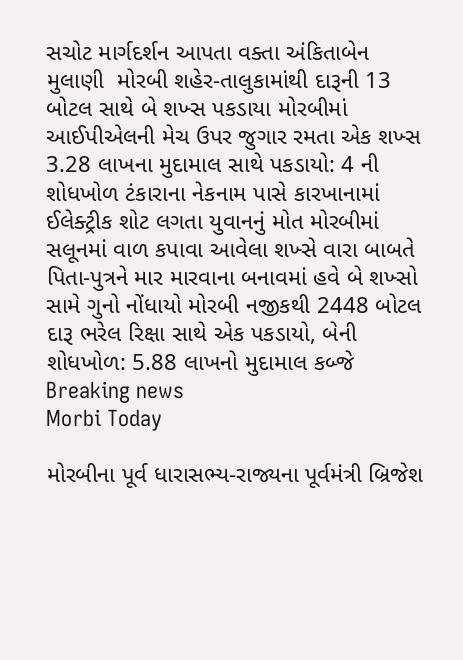સચોટ માર્ગદર્શન આપતા વક્તા અંકિતાબેન મુલાણી  મોરબી શહેર-તાલુકામાંથી દારૂની 13 બોટલ સાથે બે શખ્સ પકડાયા મોરબીમાં આઈપીએલની મેચ ઉપર જુગાર રમતા એક શખ્સ 3.28 લાખના મુદામાલ સાથે પકડાયો: 4 ની શોધખોળ ટંકારાના નેકનામ પાસે કારખાનામાં ઈલેક્ટ્રીક શોટ લગતા યુવાનનું મોત મોરબીમાં સલૂનમાં વાળ કપાવા આવેલા શખ્સે વારા બાબતે પિતા-પુત્રને માર મારવાના બનાવમાં હવે બે શખ્સો સામે ગુનો નોંધાયો મોરબી નજીકથી 2448 બોટલ દારૂ ભરેલ રિક્ષા સાથે એક પકડાયો, બેની શોધખોળ: 5.88 લાખનો મુદામાલ કબ્જે
Breaking news
Morbi Today

મોરબીના પૂર્વ ધારાસભ્ય-રાજ્યના પૂર્વમંત્રી બ્રિજેશ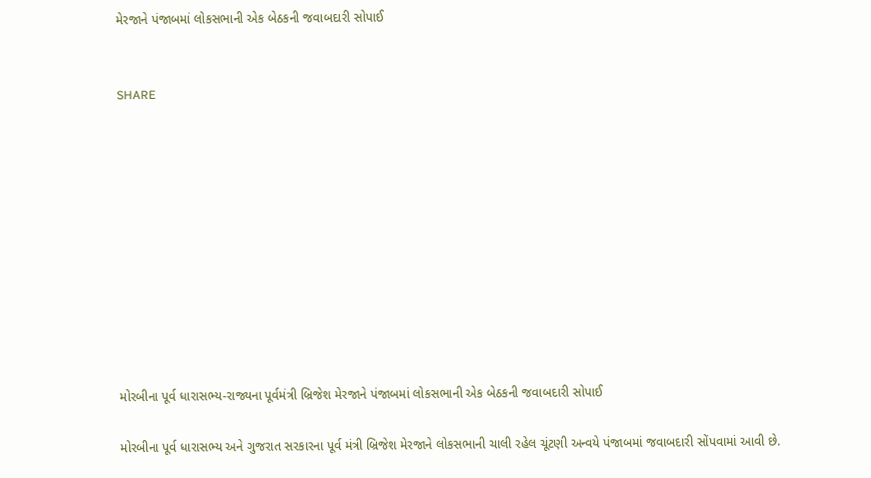મેરજાને પંજાબમાં લોકસભાની એક બેઠકની જવાબદારી સોપાઈ


SHARE











મોરબીના પૂર્વ ધારાસભ્ય-રાજ્યના પૂર્વમંત્રી બ્રિજેશ મેરજાને પંજાબમાં લોકસભાની એક બેઠકની જવાબદારી સોપાઈ

મોરબીના પૂર્વ ધારાસભ્ય અને ગુજરાત સરકારના પૂર્વ મંત્રી બ્રિજેશ મેરજાને લોકસભાની ચાલી રહેલ ચૂંટણી અન્વયે પંજાબમાં જવાબદારી સોંપવામાં આવી છે.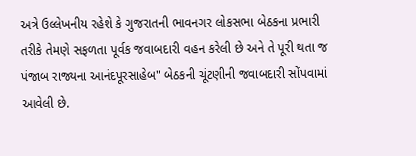અત્રે ઉલ્લેખનીય રહેશે કે ગુજરાતની ભાવનગર લોકસભા બેઠકના પ્રભારી તરીકે તેમણે સફળતા પૂર્વક જવાબદારી વહન કરેલી છે અને તે પૂરી થતા જ પંજાબ રાજ્યના આનંદપૂરસાહેબ" બેઠકની ચૂંટણીની જવાબદારી સોંપવામાં આવેલી છે.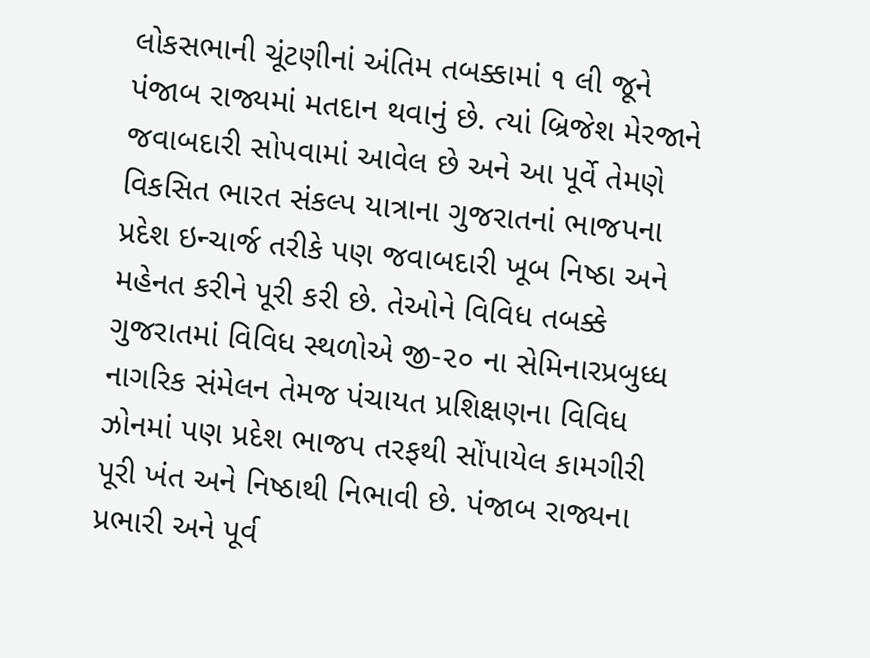લોકસભાની ચૂંટણીનાં અંતિમ તબક્કામાં ૧ લી જૂને પંજાબ રાજ્યમાં મતદાન થવાનું છે. ત્યાં બ્રિજેશ મેરજાને જવાબદારી સોપવામાં આવેલ છે અને આ પૂર્વે તેમણે વિકસિત ભારત સંકલ્પ યાત્રાના ગુજરાતનાં ભાજપના પ્રદેશ ઇન્ચાર્જ તરીકે પણ જવાબદારી ખૂબ નિષ્ઠા અને મહેનત કરીને પૂરી કરી છે. તેઓને વિવિધ તબક્કે ગુજરાતમાં વિવિધ સ્થળોએ જી-૨૦ ના સેમિનારપ્રબુધ્ધ નાગરિક સંમેલન તેમજ પંચાયત પ્રશિક્ષણના વિવિધ ઝોનમાં પણ પ્રદેશ ભાજપ તરફથી સોંપાયેલ કામગીરી પૂરી ખંત અને નિષ્ઠાથી નિભાવી છે. પંજાબ રાજ્યના પ્રભારી અને પૂર્વ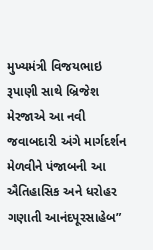મુખ્યમંત્રી વિજયભાઇ રૂપાણી સાથે બ્રિજેશ મેરજાએ આ નવી જવાબદારી અંગે માર્ગદર્શન મેળવીને પંજાબની આ ઐતિહાસિક અને ધરોહર ગણાતી આનંદપૂરસાહેબ”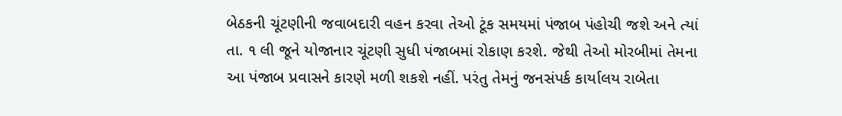બેઠકની ચૂંટણીની જવાબદારી વહન કરવા તેઓ ટૂંક સમયમાં પંજાબ પંહોચી જશે અને ત્યાં તા. ૧ લી જૂને યોજાનાર ચૂંટણી સુધી પંજાબમાં રોકાણ કરશે. જેથી તેઓ મોરબીમાં તેમના આ પંજાબ પ્રવાસને કારણે મળી શકશે નહીં. પરંતુ તેમનું જનસંપર્ક કાર્યાલય રાબેતા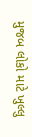મુજબ લોકો માટે ખુલ્લુ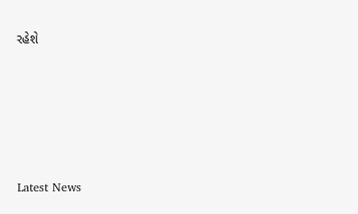રહેશે






Latest News